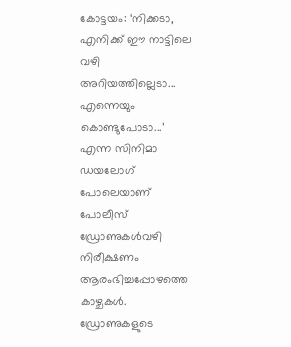കോട്ടയം: ‘നിക്കടാ, എനിക്ക് ഈ നാട്ടിലെ വഴി അറിയത്തില്ലെടാ... എന്നെയും കൊണ്ടുപോടാ...’ എന്ന സിനിമാ ഡയലോഗ് പോലെയാണ് പോലീസ് ഡ്രോണുകൾവഴി നിരീക്ഷണം ആരംഭിച്ചപ്പോഴത്തെ കാഴ്ചകൾ. ഡ്രോണുകളുടെ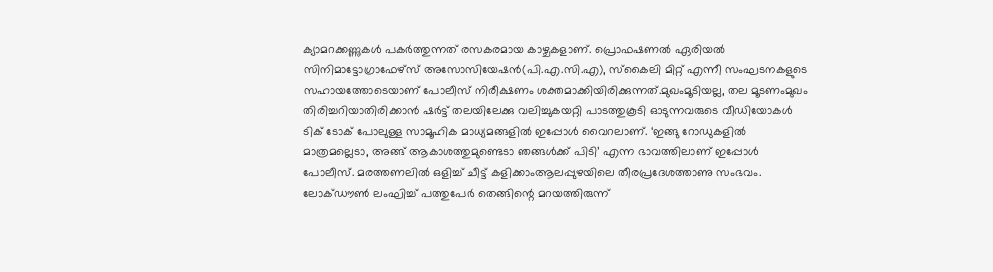ക്യാമറക്കണ്ണുകൾ പകർത്തുന്നത് രസകരമായ കാഴ്ചകളാണ്. പ്രൊഫഷണൽ ഏരിയൽ സിനിമാട്ടോഗ്രാഫേഴ്സ് അസോസിയേഷൻ(പി.എ.സി.എ), സ്കൈലി മിറ്റ് എന്നീ സംഘടനകളുടെ സഹായത്തോടെയാണ് പോലീസ് നിരീക്ഷണം ശക്തമാക്കിയിരിക്കുന്നത്.മുഖംമൂടിയല്ല, തല മൂടണംമുഖം തിരിച്ചറിയാതിരിക്കാൻ ഷർട്ട് തലയിലേക്കു വലിച്ചുകയറ്റി പാടത്തുകൂടി ഓടുന്നവരുടെ വീഡിയോകൾ ടിക് ടോക് പോലുള്ള സാമൂഹിക മാധ്യമങ്ങളിൽ ഇപ്പോൾ വൈറലാണ്. ‘ഇങ്ങു റോഡുകളിൽ മാത്രമല്ലെടാ, അങ്ങ് ആകാശത്തുമുണ്ടെടാ ഞങ്ങൾക്ക് പിടി’ എന്ന ഭാവത്തിലാണ് ഇപ്പോൾ പോലീസ്. മരത്തണലിൽ ഒളിച്ച് ചീട്ട് കളിക്കാംആലപ്പുഴയിലെ തീരപ്രദേശത്താണു സംഭവം. ലോക്ഡൗൺ ലംഘിച്ച് പത്തുപേർ തെങ്ങിന്റെ മറയത്തിരുന്ന്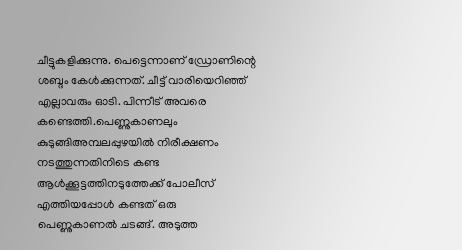ചീട്ടുകളിക്കുന്നു. പെട്ടെന്നാണ് ഡ്രോണിന്റെ ശബ്ദം കേൾക്കുന്നത്. ചീട്ട് വാരിയെറിഞ്ഞ് എല്ലാവരും ഓടി. പിന്നീട് അവരെ കണ്ടെത്തി.പെണ്ണുകാണലും കുടുങ്ങിഅമ്പലപ്പുഴയിൽ നിരീക്ഷണം നടത്തുന്നതിനിടെ കണ്ട ആൾക്കൂട്ടത്തിനടുത്തേക്ക് പോലീസ് എത്തിയപ്പോൾ കണ്ടത് ഒരു പെണ്ണുകാണൽ ചടങ്ങ്. അടുത്ത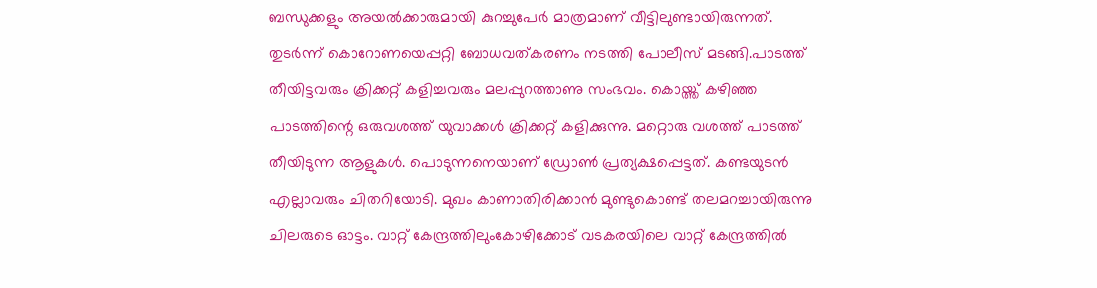ബന്ധുക്കളും അയൽക്കാരുമായി കുറച്ചുപേർ മാത്രമാണ് വീട്ടിലുണ്ടായിരുന്നത്. തുടർന്ന് കൊറോണയെപ്പറ്റി ബോധവത്കരണം നടത്തി പോലീസ് മടങ്ങി.പാടത്ത് തീയിട്ടവരും ക്രിക്കറ്റ് കളിച്ചവരും മലപ്പുറത്താണു സംഭവം. കൊയ്ത്ത് കഴിഞ്ഞ പാടത്തിന്റെ ഒരുവശത്ത് യുവാക്കൾ ക്രിക്കറ്റ് കളിക്കുന്നു. മറ്റൊരു വശത്ത് പാടത്ത് തീയിടുന്ന ആളുകൾ. പൊടുന്നനെയാണ് ഡ്രോൺ പ്രത്യക്ഷപ്പെട്ടത്. കണ്ടയുടൻ എല്ലാവരും ചിതറിയോടി. മുഖം കാണാതിരിക്കാൻ മുണ്ടുകൊണ്ട് തലമറച്ചായിരുന്നു ചിലരുടെ ഓട്ടം. വാറ്റ് കേന്ദ്രത്തിലുംകോഴിക്കോട് വടകരയിലെ വാറ്റ് കേന്ദ്രത്തിൽ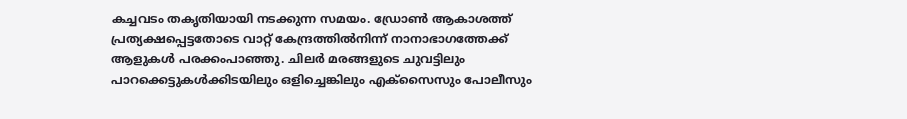കച്ചവടം തകൃതിയായി നടക്കുന്ന സമയം. ഡ്രോൺ ആകാശത്ത് പ്രത്യക്ഷപ്പെട്ടതോടെ വാറ്റ് കേന്ദ്രത്തിൽനിന്ന് നാനാഭാഗത്തേക്ക് ആളുകൾ പരക്കംപാഞ്ഞു. ചിലർ മരങ്ങളുടെ ചുവട്ടിലും പാറക്കെട്ടുകൾക്കിടയിലും ഒളിച്ചെങ്കിലും എക്സൈസും പോലീസും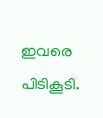ഇവരെ പിടികൂടി.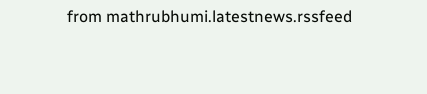from mathrubhumi.latestnews.rssfeed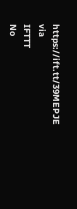https://ift.tt/39MEPJE
via
IFTTT
No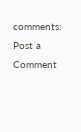comments:
Post a Comment